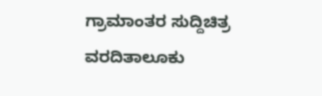ಗ್ರಾಮಾಂತರ ಸುದ್ದಿಚಿತ್ರ ವರದಿತಾಲೂಕು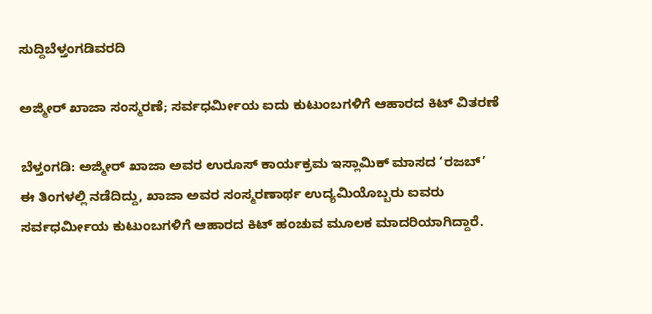ಸುದ್ದಿಬೆಳ್ತಂಗಡಿವರದಿ

ಅಜ್ಮೀರ್ ಖಾಜಾ ಸಂಸ್ಮರಣೆ; ಸರ್ವಧರ್ಮೀಯ ಐದು ಕುಟುಂಬಗಳಿಗೆ ಆಹಾರದ ಕಿಟ್ ವಿತರಣೆ

ಬೆಳ್ತಂಗಡಿ: ಅಜ್ಮೀರ್ ಖಾಜಾ ಅವರ ಉರೂಸ್ ಕಾರ್ಯಕ್ರಮ ಇಸ್ಲಾಮಿಕ್ ಮಾಸದ ‘ರಜಬ್’ ಈ ತಿಂಗಳಲ್ಲಿ ನಡೆದಿದ್ದು, ಖಾಜಾ ಅವರ ಸಂಸ್ಮರಣಾರ್ಥ ಉದ್ಯಮಿಯೊಬ್ಬರು ಐವರು ಸರ್ವಧರ್ಮೀಯ ಕುಟುಂಬಗಳಿಗೆ ಆಹಾರದ ಕಿಟ್ ಹಂಚುವ ಮೂಲಕ ಮಾದರಿಯಾಗಿದ್ದಾರೆ.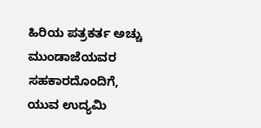ಹಿರಿಯ ಪತ್ರಕರ್ತ ಅಚ್ಚು ಮುಂಡಾಜೆಯವರ ಸಹಕಾರದೊಂದಿಗೆ, ಯುವ ಉದ್ಯಮಿ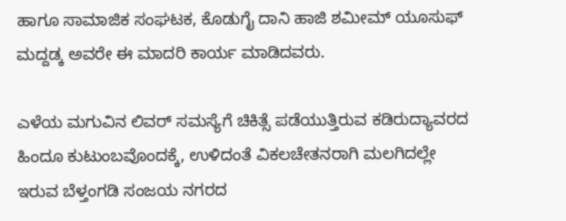ಹಾಗೂ ಸಾಮಾಜಿಕ ಸಂಘಟಕ, ಕೊಡುಗೈ ದಾನಿ ಹಾಜಿ ಶಮೀಮ್ ಯೂಸುಫ್ ಮದ್ದಡ್ಕ ಅವರೇ ಈ ಮಾದರಿ ಕಾರ್ಯ ಮಾಡಿದವರು.

ಎಳೆಯ ಮಗುವಿನ ಲಿವರ್ ಸಮಸ್ಯೆಗೆ ಚಿಕಿತ್ಸೆ ಪಡೆಯುತ್ತಿರುವ ಕಡಿರುದ್ಯಾವರದ ಹಿಂದೂ ಕುಟುಂಬವೊಂದಕ್ಕೆ, ಉಳಿದಂತೆ ವಿಕಲಚೇತನರಾಗಿ ಮಲಗಿದಲ್ಲೇ ಇರುವ ಬೆಳ್ತಂಗಡಿ ಸಂಜಯ ನಗರದ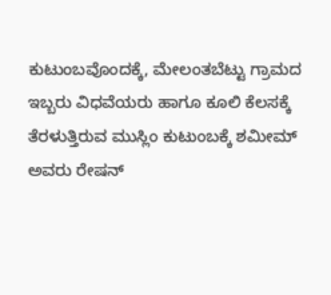ಕುಟುಂಬವೊಂದಕ್ಕೆ, ಮೇಲಂತಬೆಟ್ಟು ಗ್ರಾಮದ ಇಬ್ಬರು ವಿಧವೆಯರು ಹಾಗೂ ಕೂಲಿ ಕೆಲಸಕ್ಕೆ ತೆರಳುತ್ತಿರುವ ಮುಸ್ಲಿಂ ಕುಟುಂಬಕ್ಕೆ ಶಮೀಮ್ ಅವರು ರೇಷನ್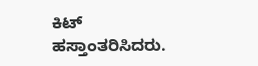ಕಿಟ್ ಹಸ್ತಾಂತರಿಸಿದರು.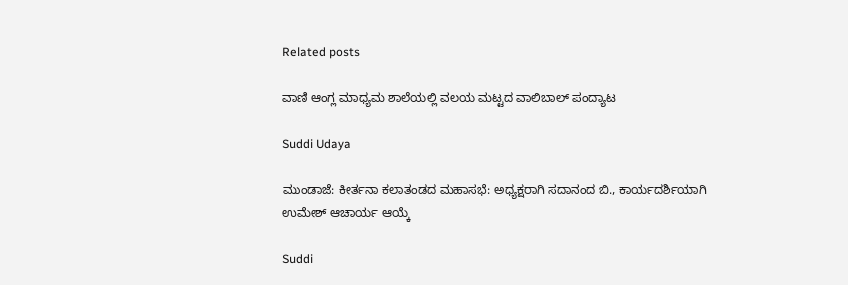Related posts

ವಾಣಿ ಆಂಗ್ಲ ಮಾಧ್ಯಮ ಶಾಲೆಯಲ್ಲಿ ವಲಯ ಮಟ್ಟದ ವಾಲಿಬಾಲ್ ಪಂದ್ಯಾಟ

Suddi Udaya

ಮುಂಡಾಜೆ: ಕೀರ್ತನಾ ಕಲಾತಂಡದ ಮಹಾಸಭೆ: ಅಧ್ಯಕ್ಷರಾಗಿ ಸದಾನಂದ ಬಿ., ಕಾರ್ಯದರ್ಶಿಯಾಗಿ ಉಮೇಶ್ ಆಚಾರ್ಯ ಆಯ್ಕೆ

Suddi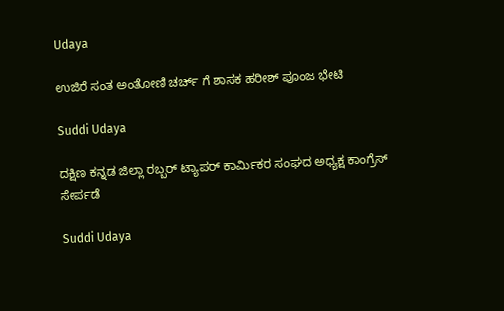Udaya

ಉಜಿರೆ ಸಂತ ಅಂತೋಣಿ ಚರ್ಚ್ ಗೆ ಶಾಸಕ ಹರೀಶ್ ಪೂಂಜ ಭೇಟಿ

Suddi Udaya

ದಕ್ಷಿಣ ಕನ್ನಡ ಜಿಲ್ಲಾ ರಬ್ಬರ್ ಟ್ಯಾಪರ್ ಕಾರ್ಮಿಕರ ಸಂಘದ ಅಧ್ಯಕ್ಷ ಕಾಂಗ್ರೆಸ್ ಸೇರ್ಪಡೆ

Suddi Udaya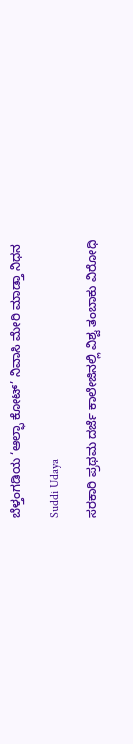ಬೆಳ್ತಂಗಡಿಯ ‘ಆಲ್ಫಾ ಕೋಟ್’ ನಿವಾಸಿ ಮೇರಿ ಮಾಡ್ತಾ ನಿಧನ

Suddi Udaya

ಸರಕಾರಿ ಪ್ರಥಮ ದರ್ಜೆ ಕಾಲೇಜಿನಲ್ಲಿ ವಿಶ್ವ ತಂಬಾಕು ವಿರೋಧಿ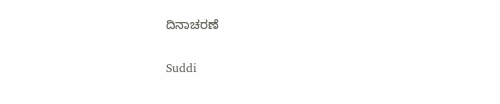ದಿನಾಚರಣೆ

Suddi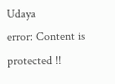Udaya
error: Content is protected !!